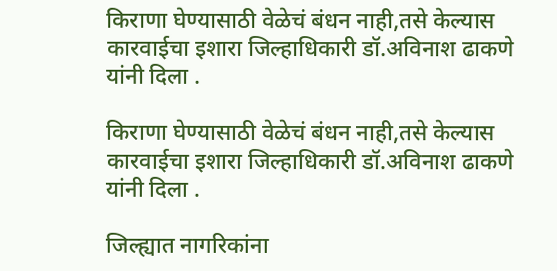किराणा घेण्यासाठी वेळेचं बंधन नाही,तसे केल्यास कारवाईचा इशारा जिल्हाधिकारी डॉ.अविनाश ढाकणे यांनी दिला .

किराणा घेण्यासाठी वेळेचं बंधन नाही,तसे केल्यास कारवाईचा इशारा जिल्हाधिकारी डॉ.अविनाश ढाकणे यांनी दिला .

जिल्ह्यात नागरिकांना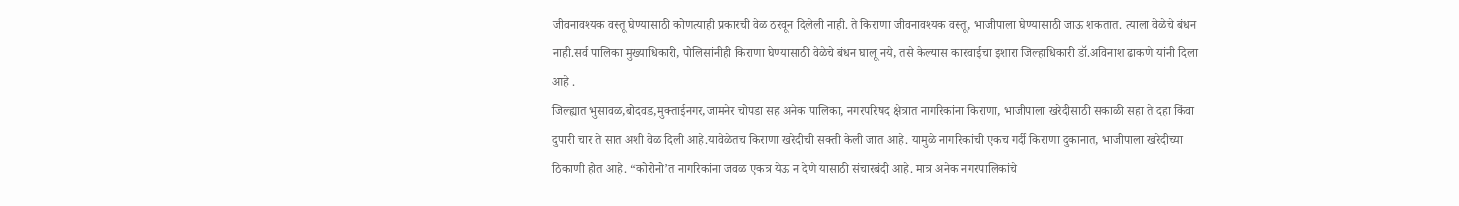जीवनावश्यक वस्तू घेण्यासाठी कोणत्याही प्रकारची वेळ ठरवून दिलेली नाही. ते किराणा जीवनावश्यक वस्तू, भाजीपाला घेण्यासाठी जाऊ शकतात. त्याला वेळेचे बंधन नाही.सर्व पालिका मुख्याधिकारी, पोलिसांनीही किराणा घेण्यासाठी वेळेचे बंधन घालू नये, तसे केल्यास कारवाईचा इशारा जिल्हाधिकारी डॉ.अविनाश ढाकणे यांनी दिला आहे .
जिल्ह्यात भुसावळ,बोदवड,मुक्ताईनगर,जामनेर चोपडा सह अनेक पालिका, नगरपरिषद क्षेत्रात नागरिकांना किराणा, भाजीपाला खरेदीसाठी सकाळी सहा ते दहा किंवा दुपारी चार ते सात अशी वेळ दिली आहे.यावेळेतच किराणा खरेदीची सक्ती केली जात आहे. यामुळे नागरिकांची एकच गर्दी किराणा दुकानात, भाजीपाला खरेदीच्या ठिकाणी होत आहे. “कोरोनो’त नागरिकांना जवळ एकत्र येऊ न देणे यासाठी संचारबंदी आहे. मात्र अनेक नगरपालिकांचे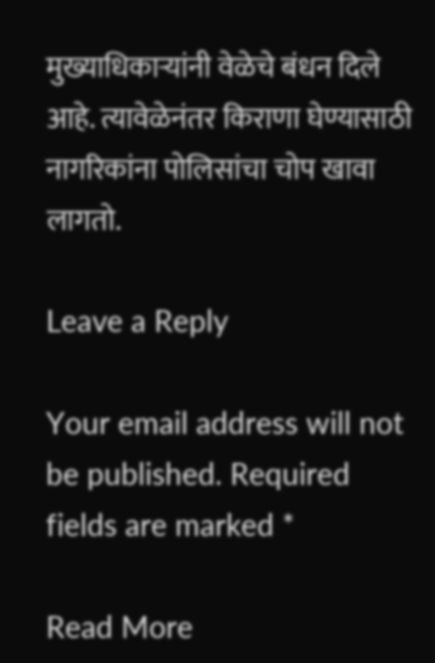मुख्याधिकाऱ्यांनी वेळेचे बंधन दिले आहे. त्यावेळेनंतर किराणा घेण्यासाठी नागरिकांना पोलिसांचा चोप खावा लागतो.

Leave a Reply

Your email address will not be published. Required fields are marked *

Read More